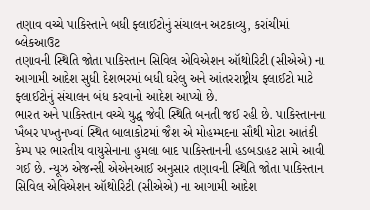તણાવ વચ્ચે પાકિસ્તાને બધી ફ્લાઈટોનું સંચાલન અટકાવ્યુ, કરાંચીમાં બ્લેકઆઉટ
તણાવની સ્થિતિ જોતા પાકિસ્તાન સિવિલ એવિએશન ઑથોરિટી (સીએએ) ના આગામી આદેશ સુધી દેશભરમાં બધી ઘરેલુ અને આંતરરાષ્ટ્રીય ફ્લાઈટો માટે ફ્લાઈટોનું સંચાલન બંધ કરવાનો આદેશ આપ્યો છે.
ભારત અને પાકિસ્તાન વચ્ચે યુદ્ધ જેવી સ્થિતિ બનતી જઈ રહી છે. પાકિસ્તાનના ખૈબર પખ્તુનખ્વાં સ્થિત બાલાકોટમાં જૈશ એ મોહમ્મદના સૌથી મોટા આતંકી કેમ્પ પર ભારતીય વાયુસેનાના હુમલા બાદ પાકિસ્તાનની હડબડાહટ સામે આવી ગઈ છે. ન્યૂઝ એજન્સી એએનઆઈ અનુસાર તણાવની સ્થિતિ જોતા પાકિસ્તાન સિવિલ એવિએશન ઑથોરિટી (સીએએ) ના આગામી આદેશ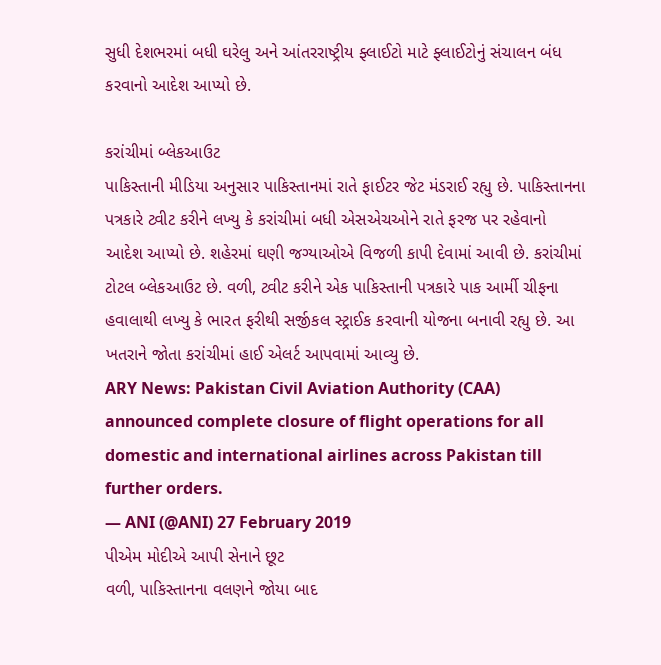સુધી દેશભરમાં બધી ઘરેલુ અને આંતરરાષ્ટ્રીય ફ્લાઈટો માટે ફ્લાઈટોનું સંચાલન બંધ કરવાનો આદેશ આપ્યો છે.

કરાંચીમાં બ્લેકઆઉટ
પાકિસ્તાની મીડિયા અનુસાર પાકિસ્તાનમાં રાતે ફાઈટર જેટ મંડરાઈ રહ્યુ છે. પાકિસ્તાનના પત્રકારે ટ્વીટ કરીને લખ્યુ કે કરાંચીમાં બધી એસએચઓને રાતે ફરજ પર રહેવાનો આદેશ આપ્યો છે. શહેરમાં ઘણી જગ્યાઓએ વિજળી કાપી દેવામાં આવી છે. કરાંચીમાં ટોટલ બ્લેકઆઉટ છે. વળી, ટ્વીટ કરીને એક પાકિસ્તાની પત્રકારે પાક આર્મી ચીફના હવાલાથી લખ્યુ કે ભારત ફરીથી સર્જીકલ સ્ટ્રાઈક કરવાની યોજના બનાવી રહ્યુ છે. આ ખતરાને જોતા કરાંચીમાં હાઈ એલર્ટ આપવામાં આવ્યુ છે.
ARY News: Pakistan Civil Aviation Authority (CAA) announced complete closure of flight operations for all domestic and international airlines across Pakistan till further orders.
— ANI (@ANI) 27 February 2019
પીએમ મોદીએ આપી સેનાને છૂટ
વળી, પાકિસ્તાનના વલણને જોયા બાદ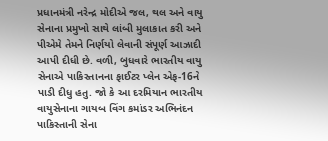પ્રધાનમંત્રી નરેન્દ્ર મોદીએ જલ, થલ અને વાયુ સેનાના પ્રમુખો સાથે લાંબી મુલાકાત કરી અને પીએમે તેમને નિર્ણયો લેવાની સંપૂર્ણ આઝાદી આપી દીધી છે. વળી, બુધવારે ભારતીય વાયુ સેનાએ પાકિસ્તાનના ફાઈટર પ્લેન એફ-16ને પાડી દીધુ હતુ. જો કે આ દરમિયાન ભારતીય વાયુસેનાના ગાયબ વિંગ કમાંડર અભિનંદન પાકિસ્તાની સેના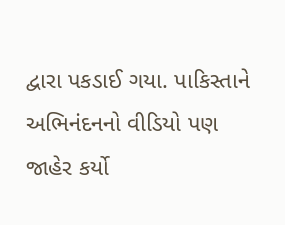દ્વારા પકડાઈ ગયા. પાકિસ્તાને અભિનંદનનો વીડિયો પણ જાહેર કર્યો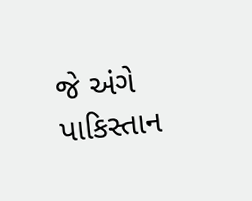જે અંગે પાકિસ્તાન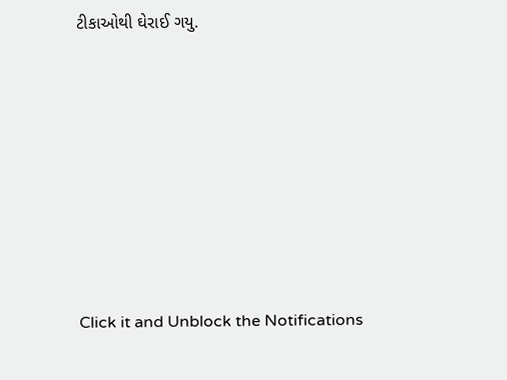ટીકાઓથી ઘેરાઈ ગયુ.












Click it and Unblock the Notifications